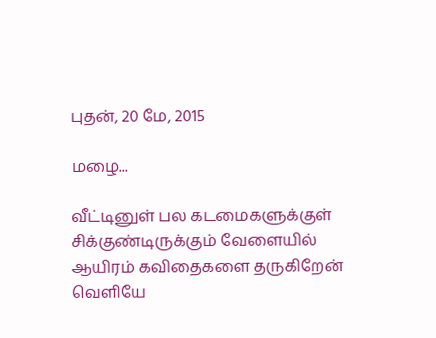புதன், 20 மே, 2015

மழை...

வீட்டினுள் பல கடமைகளுக்குள்
சிக்குண்டிருக்கும் வேளையில்
ஆயிரம் கவிதைகளை தருகிறேன்
வெளியே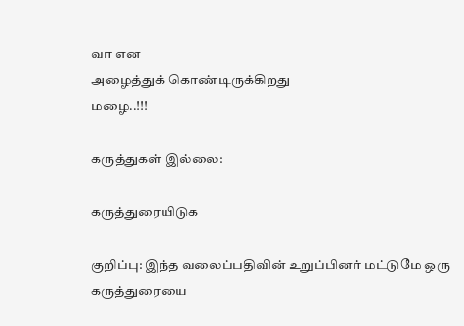வா என
அழைத்துக் கொண்டிருக்கிறது
மழை..!!!

கருத்துகள் இல்லை:

கருத்துரையிடுக

குறிப்பு: இந்த வலைப்பதிவின் உறுப்பினர் மட்டுமே ஒரு கருத்துரையை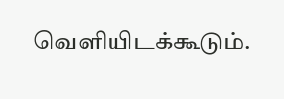வெளியிடக்கூடும்.